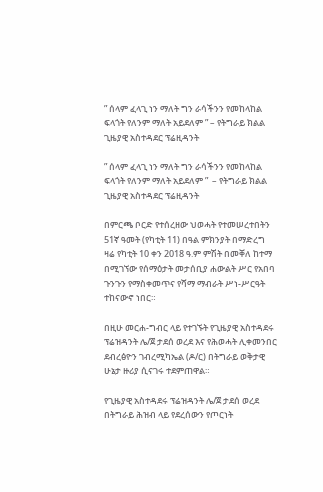” ሰላም ፈላጊ ነን ማለት ግን ራሳችንን የመከላከል ፍላጎት የለንም ማለት አይደለም ” – የትግራይ ክልል ጊዜያዊ አስተዳደር ፕሬዚዳንት

” ሰላም ፈላጊ ነን ማለት ግን ራሳችንን የመከላከል ፍላጎት የለንም ማለት አይደለም ”  – የትግራይ ክልል ጊዜያዊ አስተዳደር ፕሬዚዳንት

በምርጫ ቦርድ የተሰረዘው ህወሓት የተመሠረተበትን 51ኛ ዓመት (የካቲት 11) በዓል ምክንያት በማድረግ ዛሬ የካቲት 10 ቀን 2018 ዓ.ም ምሽት በመቐለ ከተማ በሚገኘው የሰማዕታት መታሰቢያ ሐውልት ሥር የአበባ ጉንጉን የማስቀመጥና የሻማ ማብራት ሥነ-ሥርዓት ተከናውኖ ነበር።

በዚሁ መርሐ-ግብር ላይ የተገኙት የጊዜያዊ አስተዳደሩ ፕሬዝዳንት ሌ/ጀ ታደሰ ወረደ እና የሕወሓት ሊቀመንበር ደብረፅዮን ገብረሚካኤል (ዶ/ር) በትግራይ ወቅታዊ ሁኔታ ዙሪያ ሲናገሩ ተደምጠዋል።

የጊዜያዊ አስተዳደሩ ፕሬዝዳንት ሌ/ጀ ታደሰ ወረደ በትግራይ ሕዝብ ላይ የደረሰውን የጦርነት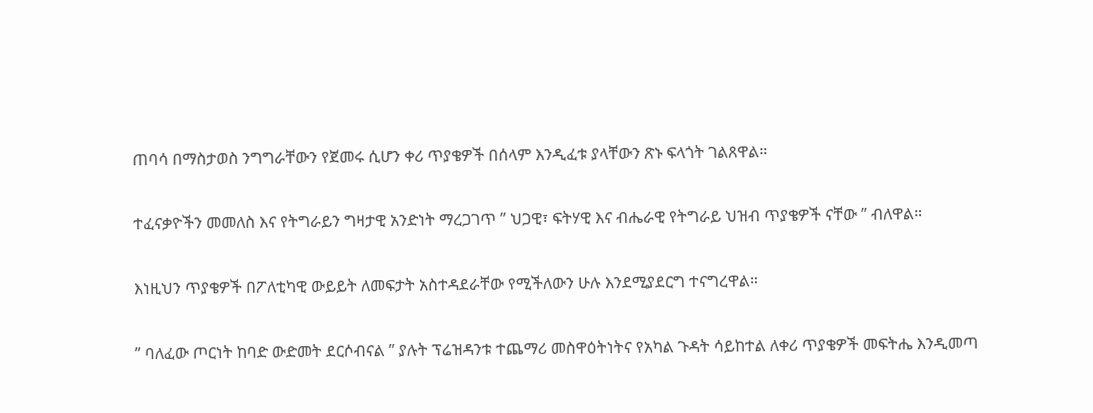ጠባሳ በማስታወስ ንግግራቸውን የጀመሩ ሲሆን ቀሪ ጥያቄዎች በሰላም እንዲፈቱ ያላቸውን ጽኑ ፍላጎት ገልጸዋል።

ተፈናቃዮችን መመለስ እና የትግራይን ግዛታዊ አንድነት ማረጋገጥ ” ህጋዊ፣ ፍትሃዊ እና ብሔራዊ የትግራይ ህዝብ ጥያቄዎች ናቸው ” ብለዋል።

እነዚህን ጥያቄዎች በፖለቲካዊ ውይይት ለመፍታት አስተዳደራቸው የሚችለውን ሁሉ እንደሚያደርግ ተናግረዋል።

” ባለፈው ጦርነት ከባድ ውድመት ደርሶብናል ” ያሉት ፕሬዝዳንቱ ተጨማሪ መስዋዕትነትና የአካል ጉዳት ሳይከተል ለቀሪ ጥያቄዎች መፍትሔ እንዲመጣ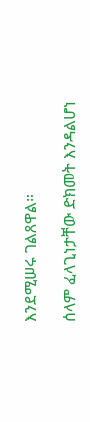እንደሚሠሩ ገልጸዋል።

ሰላም ፈላጊነታቸው ድክመት እንዳልሆነ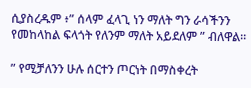ሲያስረዱም ፥” ሰላም ፈላጊ ነን ማለት ግን ራሳችንን የመከላከል ፍላጎት የለንም ማለት አይደለም ” ብለዋል።

” የሚቻለንን ሁሉ ሰርተን ጦርነት በማስቀረት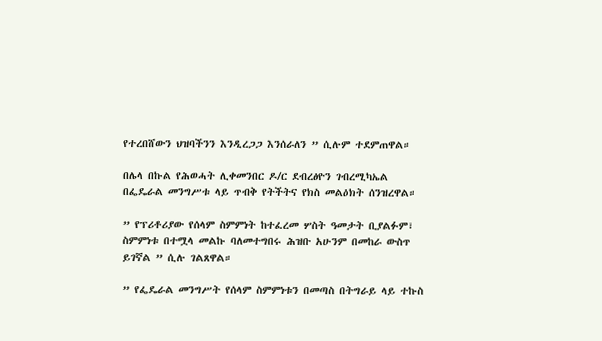የተረበሸውን ህዝባችንን እንዲረጋጋ እንሰራለን ” ሲሉም ተደምጠዋል።

በሌላ በኩል የሕወሓት ሊቀመንበር ዶ/ር ደብረፅዮን ገብረሚካኤል በፌዴራል መንግሥቱ ላይ ጥብቅ የትችትና የክስ መልዕክት ሰንዝረዋል።

” የፕሪቶሪያው የሰላም ስምምነት ከተፈረመ ሦስት ዓመታት ቢያልፉም፣ ስምምነቱ በተሟላ መልኩ ባለመተግበሩ ሕዝቡ አሁንም በመከራ ውስጥ ይገኛል ” ሲሉ ገልጸዋል።

” የፌዴራል መንግሥት የሰላም ስምምነቱን በመጣስ በትግራይ ላይ ተኩስ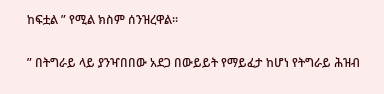ከፍቷል ” የሚል ክስም ሰንዝረዋል።

” በትግራይ ላይ ያንዣበበው አደጋ በውይይት የማይፈታ ከሆነ የትግራይ ሕዝብ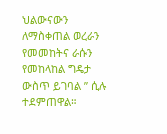ህልውናውን ለማስቀጠል ወረራን የመመከትና ራሱን የመከላከል ግዴታ ውስጥ ይገባል ” ሲሉ ተደምጠዋል።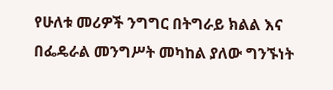የሁለቱ መሪዎች ንግግር በትግራይ ክልል እና በፌዴራል መንግሥት መካከል ያለው ግንኙነት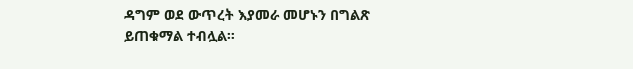ዳግም ወደ ውጥረት እያመራ መሆኑን በግልጽ ይጠቁማል ተብሏል።